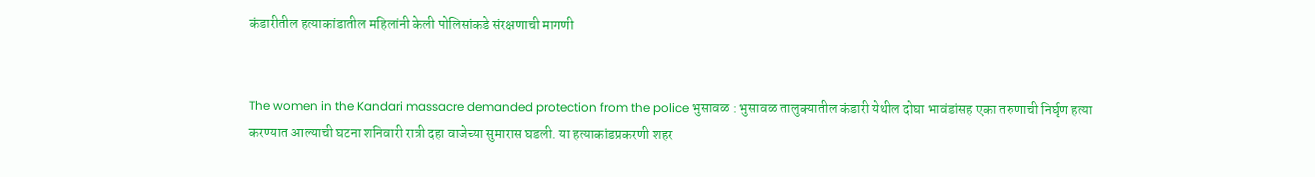कंडारीतील हत्याकांडातील महिलांनी केली पोलिसांकडे संरक्षणाची मागणी


The women in the Kandari massacre demanded protection from the police भुसावळ : भुसावळ तालुक्यातील कंडारी येथील दोघा भावंडांसह एका तरुणाची निर्घृण हत्या करण्यात आल्याची घटना शनिवारी रात्री दहा वाजेच्या सुमारास घडली. या हत्याकांडप्रकरणी शहर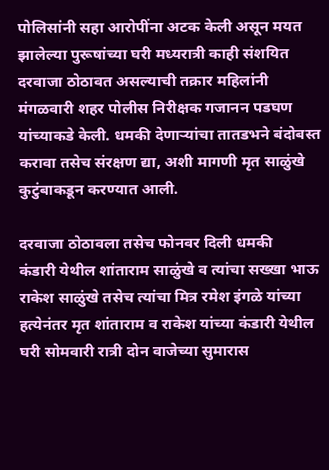पोलिसांनी सहा आरोपींना अटक केली असून मयत झालेल्या पुरूषांच्या घरी मध्यरात्री काही संशयित दरवाजा ठोठावत असल्याची तक्रार महिलांनी मंगळवारी शहर पोलीस निरीक्षक गजानन पडघण यांच्याकडे केली. धमकी देणार्‍यांचा तातडभने बंदोबस्त करावा तसेच संरक्षण द्या, अशी मागणी मृत साळुंखे कुटुंबाकडून करण्यात आली.

दरवाजा ठोठावला तसेच फोनवर दिली धमकी
कंडारी येथील शांताराम साळुंखे व त्यांचा सख्खा भाऊ राकेश साळुंखे तसेच त्यांचा मित्र रमेश इंगळे यांच्या हत्येनंतर मृत शांताराम व राकेश यांच्या कंडारी येथील घरी सोमवारी रात्री दोन वाजेच्या सुमारास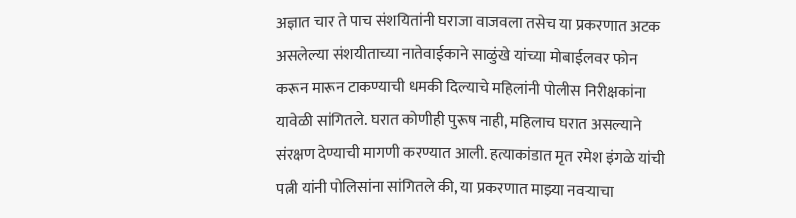अज्ञात चार ते पाच संशयितांनी घराजा वाजवला तसेच या प्रकरणात अटक असलेल्या संशयीताच्या नातेवाईकाने साळुंखे यांच्या मोबाईलवर फोन करून मारून टाकण्याची धमकी दिल्याचे महिलांनी पोलीस निरीक्षकांना यावेळी सांगितले. घरात कोणीही पुरूष नाही, महिलाच घरात असल्याने संरक्षण देण्याची मागणी करण्यात आली. हत्याकांडात मृत रमेश इंगळे यांची पत्नी यांनी पोलिसांना सांगितले की, या प्रकरणात माझ्या नवर्‍याचा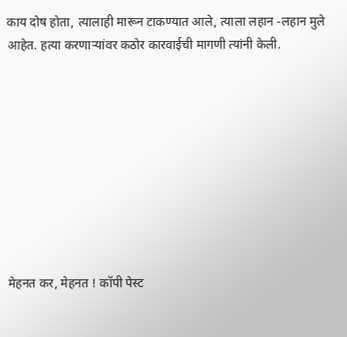काय दोष होता, त्यालाही मारून टाकण्यात आले, त्याला लहान -लहान मुले आहेत. हत्या करणार्‍यांवर कठोर कारवाईची मागणी त्यांनी केली.









मेहनत कर, मेहनत ! कॉपी पेस्ट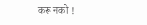करू नको !